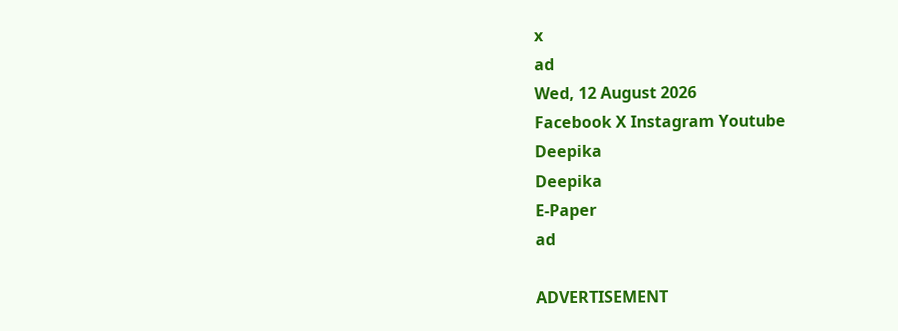x
ad
Wed, 12 August 2026
Facebook X Instagram Youtube
Deepika
Deepika
E-Paper
ad

ADVERTISEMENT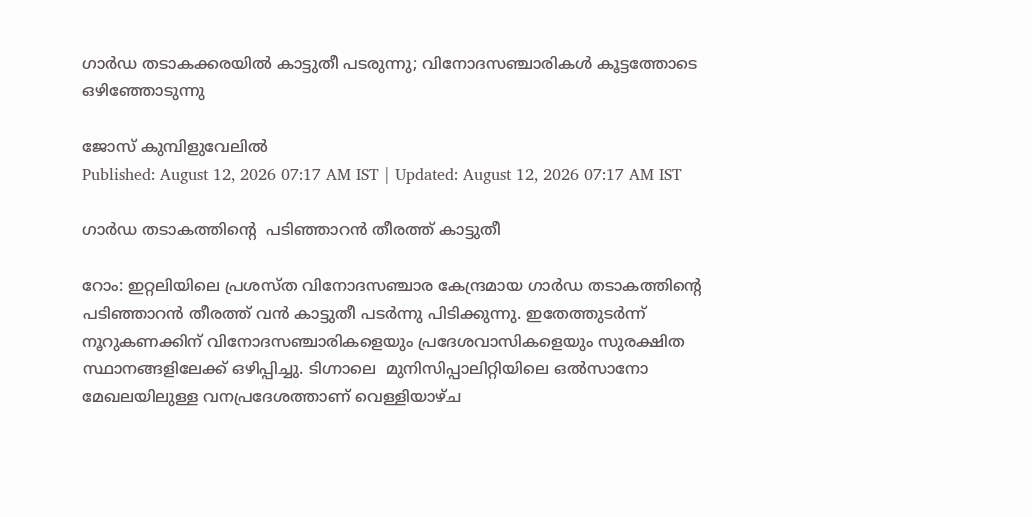ഗാർഡ തടാകക്കരയിൽ കാട്ടുതീ പടരുന്നു; വിനോദസഞ്ചാരികൾ കൂട്ടത്തോടെ ഒഴിഞ്ഞോടുന്നു

ജോസ് കുമ്പിളുവേലിൽ
Published: August 12, 2026 07:17 AM IST | Updated: August 12, 2026 07:17 AM IST

ഗാർഡ തടാകത്തിന്‍റെ  പടിഞ്ഞാറൻ തീരത്ത് കാട്ടുതീ

റോം: ഇറ്റലിയിലെ പ്രശസ്ത വിനോദസഞ്ചാര കേന്ദ്രമായ ഗാർഡ തടാകത്തിന്‍റെ  പടിഞ്ഞാറൻ തീരത്ത് വൻ കാട്ടുതീ പടർന്നു പിടിക്കുന്നു. ഇതേത്തുടർന്ന് നൂറുകണക്കിന് വിനോദസഞ്ചാരികളെയും പ്രദേശവാസികളെയും സുരക്ഷിത സ്ഥാനങ്ങളിലേക്ക് ഒഴിപ്പിച്ചു. ടിഗ്നാലെ  മുനിസിപ്പാലിറ്റിയിലെ ഒൽസാനോ മേഖലയിലുള്ള വനപ്രദേശത്താണ് വെള്ളിയാഴ്ച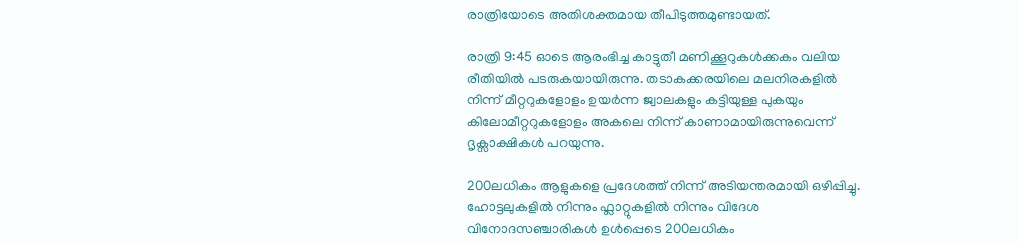രാത്രിയോടെ അതിശക്തമായ തീപിടുത്തമുണ്ടായത്.

രാത്രി 9:45 ഓടെ ആരംഭിച്ച കാട്ടുതീ മണിക്കൂറുകൾക്കകം വലിയ രീതിയിൽ പടരുകയായിരുന്നു. തടാകക്കരയിലെ മലനിരകളിൽ നിന്ന് മീറ്ററുകളോളം ഉയർന്ന ജ്വാലകളും കട്ടിയുള്ള പുകയും കിലോമീറ്ററുകളോളം അകലെ നിന്ന് കാണാമായിരുന്നുവെന്ന് ദൃക്സാക്ഷികൾ പറയുന്നു.

200ലധികം ആളുകളെ പ്രദേശത്ത് നിന്ന് അടിയന്തരമായി ഒഴിപ്പിച്ചു. ഹോട്ടലുകളിൽ നിന്നും ഫ്ലാറ്റുകളിൽ നിന്നും വിദേശ വിനോദസഞ്ചാരികൾ ഉൾപ്പെടെ 200ലധികം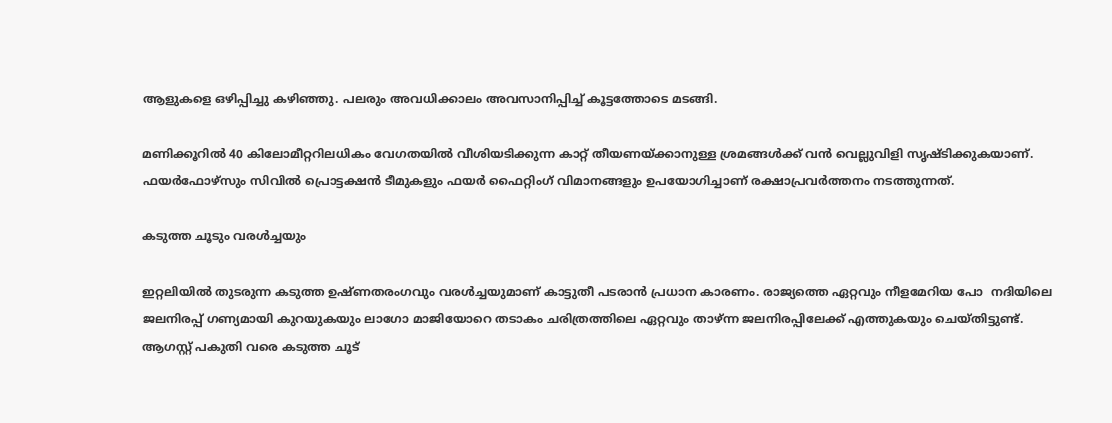ആളുകളെ ഒഴിപ്പിച്ചു കഴിഞ്ഞു. പലരും അവധിക്കാലം അവസാനിപ്പിച്ച് കൂട്ടത്തോടെ മടങ്ങി.

മണിക്കൂറിൽ 40 കിലോമീറ്ററിലധികം വേഗതയിൽ വീശിയടിക്കുന്ന കാറ്റ് തീയണയ്ക്കാനുള്ള ശ്രമങ്ങൾക്ക് വൻ വെല്ലുവിളി സൃഷ്ടിക്കുകയാണ്. ഫയർഫോഴ്സും സിവിൽ പ്രൊട്ടക്ഷൻ ടീമുകളും ഫയർ ഫൈറ്റിംഗ് വിമാനങ്ങളും ഉപയോഗിച്ചാണ് രക്ഷാപ്രവർത്തനം നടത്തുന്നത്.

കടുത്ത ചൂടും വരൾച്ചയും

ഇറ്റലിയിൽ തുടരുന്ന കടുത്ത ഉഷ്ണതരംഗവും വരൾച്ചയുമാണ് കാട്ടുതീ പടരാൻ പ്രധാന കാരണം. രാജ്യത്തെ ഏറ്റവും നീളമേറിയ പോ  നദിയിലെ ജലനിരപ്പ് ഗണ്യമായി കുറയുകയും ലാഗോ മാജിയോറെ തടാകം ചരിത്രത്തിലെ ഏറ്റവും താഴ്ന്ന ജലനിരപ്പിലേക്ക് എത്തുകയും ചെയ്തിട്ടുണ്ട്. ആഗസ്റ്റ് പകുതി വരെ കടുത്ത ചൂട്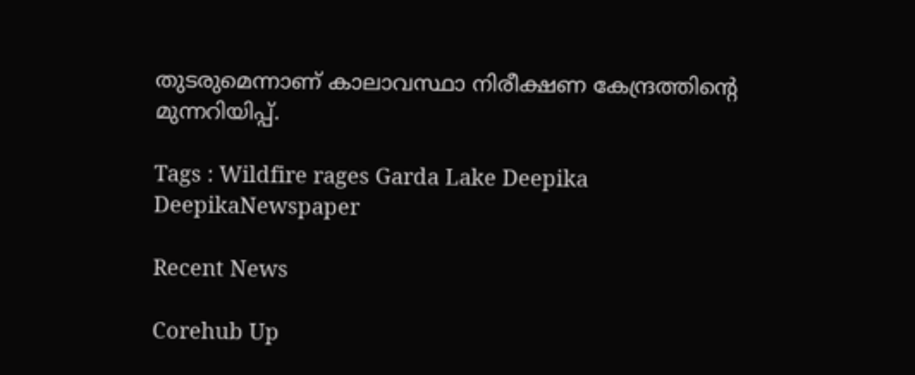തുടരുമെന്നാണ് കാലാവസ്ഥാ നിരീക്ഷണ കേന്ദ്രത്തിന്‍റെ മുന്നറിയിപ്പ്.

Tags : Wildfire rages Garda Lake Deepika DeepikaNewspaper

Recent News

Corehub Up